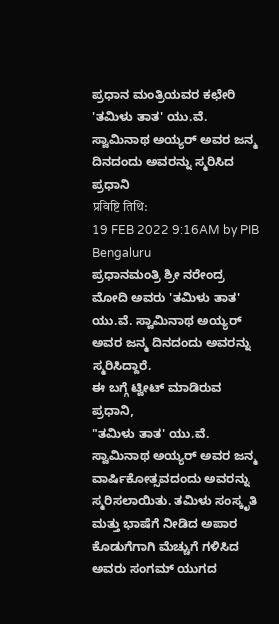ಪ್ರಧಾನ ಮಂತ್ರಿಯವರ ಕಛೇರಿ
'ತಮಿಳು ತಾತ' ಯು.ವೆ. ಸ್ವಾಮಿನಾಥ ಅಯ್ಯರ್ ಅವರ ಜನ್ಮ ದಿನದಂದು ಅವರನ್ನು ಸ್ಮರಿಸಿದ ಪ್ರಧಾನಿ
प्रविष्टि तिथि:
19 FEB 2022 9:16AM by PIB Bengaluru
ಪ್ರಧಾನಮಂತ್ರಿ ಶ್ರೀ ನರೇಂದ್ರ ಮೋದಿ ಅವರು 'ತಮಿಳು ತಾತ' ಯು.ವೆ. ಸ್ವಾಮಿನಾಥ ಅಯ್ಯರ್ ಅವರ ಜನ್ಮ ದಿನದಂದು ಅವರನ್ನು ಸ್ಮರಿಸಿದ್ದಾರೆ.
ಈ ಬಗ್ಗೆ ಟ್ವೀಟ್ ಮಾಡಿರುವ ಪ್ರಧಾನಿ,
"ತಮಿಳು ತಾತ' ಯು.ವೆ. ಸ್ವಾಮಿನಾಥ ಅಯ್ಯರ್ ಅವರ ಜನ್ಮ ವಾರ್ಷಿಕೋತ್ಸವದಂದು ಅವರನ್ನು ಸ್ಮರಿಸಲಾಯಿತು. ತಮಿಳು ಸಂಸ್ಕೃತಿ ಮತ್ತು ಭಾಷೆಗೆ ನೀಡಿದ ಅಪಾರ ಕೊಡುಗೆಗಾಗಿ ಮೆಚ್ಚುಗೆ ಗಳಿಸಿದ ಅವರು ಸಂಗಮ್ ಯುಗದ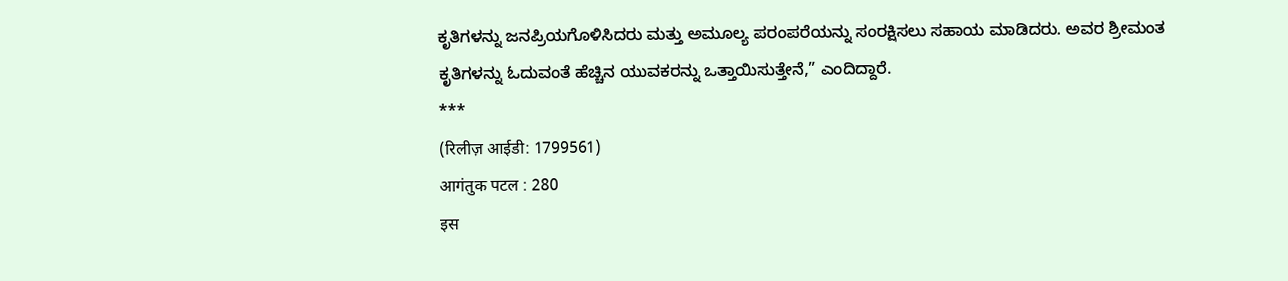ಕೃತಿಗಳನ್ನು ಜನಪ್ರಿಯಗೊಳಿಸಿದರು ಮತ್ತು ಅಮೂಲ್ಯ ಪರಂಪರೆಯನ್ನು ಸಂರಕ್ಷಿಸಲು ಸಹಾಯ ಮಾಡಿದರು. ಅವರ ಶ್ರೀಮಂತ ಕೃತಿಗಳನ್ನು ಓದುವಂತೆ ಹೆಚ್ಚಿನ ಯುವಕರನ್ನು ಒತ್ತಾಯಿಸುತ್ತೇನೆ,” ಎಂದಿದ್ದಾರೆ.
***
(रिलीज़ आईडी: 1799561)
आगंतुक पटल : 280
इस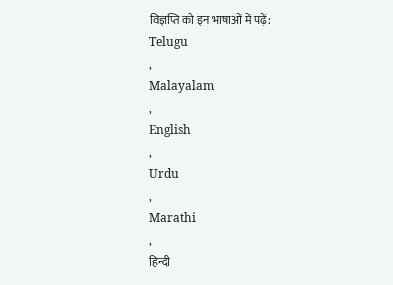विज्ञप्ति को इन भाषाओं में पढ़ें:
Telugu
,
Malayalam
,
English
,
Urdu
,
Marathi
,
हिन्दी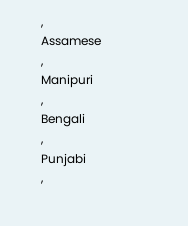,
Assamese
,
Manipuri
,
Bengali
,
Punjabi
,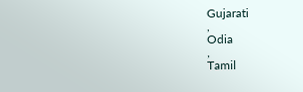Gujarati
,
Odia
,
Tamil